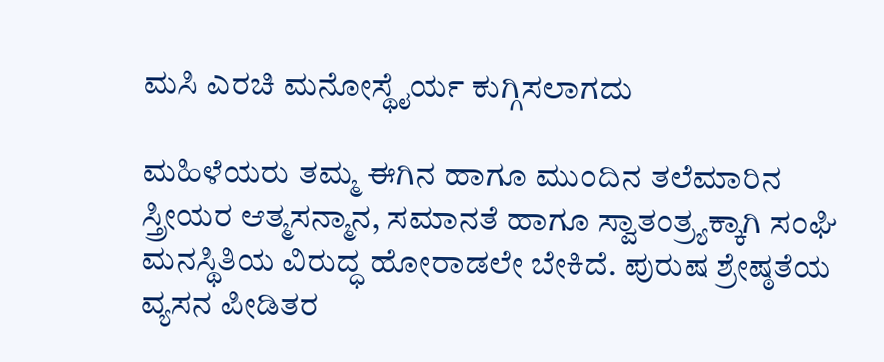ಮಸಿ ಎರಚಿ ಮನೋಸ್ಥೈರ್ಯ ಕುಗ್ಗಿಸಲಾಗದು

ಮಹಿಳೆಯರು ತಮ್ಮ ಈಗಿನ ಹಾಗೂ ಮುಂದಿನ ತಲೆಮಾರಿನ ಸ್ತ್ರೀಯರ ಆತ್ಮಸನ್ಮಾನ, ಸಮಾನತೆ ಹಾಗೂ ಸ್ವಾತಂತ್ರ್ಯಕ್ಕಾಗಿ ಸಂಘಿ ಮನಸ್ಥಿತಿಯ ವಿರುದ್ಧ ಹೋರಾಡಲೇ ಬೇಕಿದೆ. ಪುರುಷ ಶ್ರೇಷ್ಠತೆಯ ವ್ಯಸನ ಪೀಡಿತರ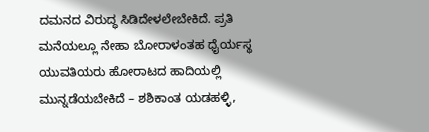ದಮನದ ವಿರುದ್ಧ ಸಿಡಿದೇಳಲೇಬೇಕಿದೆ. ಪ್ರತಿ ಮನೆಯಲ್ಲೂ ನೇಹಾ ಬೋರಾಳಂತಹ ಧೈರ್ಯಸ್ಥ ಯುವತಿಯರು ಹೋರಾಟದ ಹಾದಿಯಲ್ಲಿ ಮುನ್ನಡೆಯಬೇಕಿದೆ – ಶಶಿಕಾಂತ ಯಡಹಳ್ಳಿ,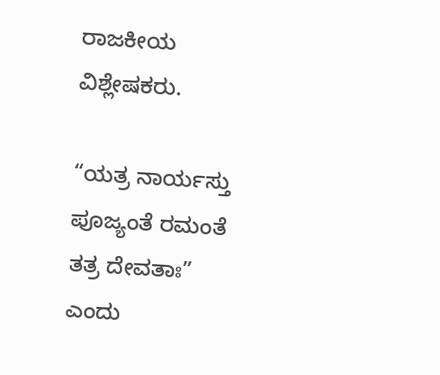ರಾಜಕೀಯ ವಿಶ್ಲೇಷಕರು.

“ಯತ್ರ ನಾರ್ಯಸ್ತು ಪೂಜ್ಯಂತೆ ರಮಂತೆ ತತ್ರ ದೇವತಾಃ” ಎಂದು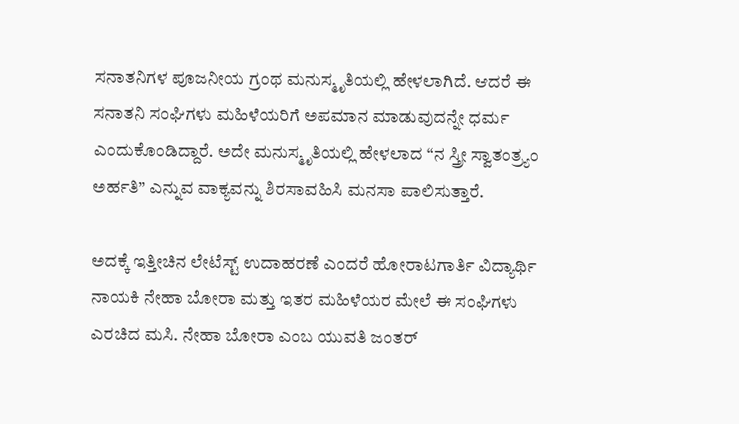ಸನಾತನಿಗಳ ಪೂಜನೀಯ ಗ್ರಂಥ ಮನುಸ್ಮೃತಿಯಲ್ಲಿ ಹೇಳಲಾಗಿದೆ. ಆದರೆ ಈ ಸನಾತನಿ ಸಂಘಿಗಳು ಮಹಿಳೆಯರಿಗೆ ಅಪಮಾನ ಮಾಡುವುದನ್ನೇ ಧರ್ಮ ಎಂದುಕೊಂಡಿದ್ದಾರೆ. ಅದೇ ಮನುಸ್ಮೃತಿಯಲ್ಲಿ ಹೇಳಲಾದ “ನ ಸ್ತ್ರೀ ಸ್ವಾತಂತ್ರ್ಯಂ ಅರ್ಹತಿ” ಎನ್ನುವ ವಾಕ್ಯವನ್ನು ಶಿರಸಾವಹಿಸಿ ಮನಸಾ ಪಾಲಿಸುತ್ತಾರೆ.

ಅದಕ್ಕೆ ಇತ್ತೀಚಿನ ಲೇಟೆಸ್ಟ್ ಉದಾಹರಣೆ ಎಂದರೆ ಹೋರಾಟಗಾರ್ತಿ ವಿದ್ಯಾರ್ಥಿ ನಾಯಕಿ ನೇಹಾ ಬೋರಾ ಮತ್ತು ಇತರ ಮಹಿಳೆಯರ ಮೇಲೆ ಈ ಸಂಘಿಗಳು ಎರಚಿದ ಮಸಿ. ನೇಹಾ ಬೋರಾ ಎಂಬ ಯುವತಿ ಜಂತರ್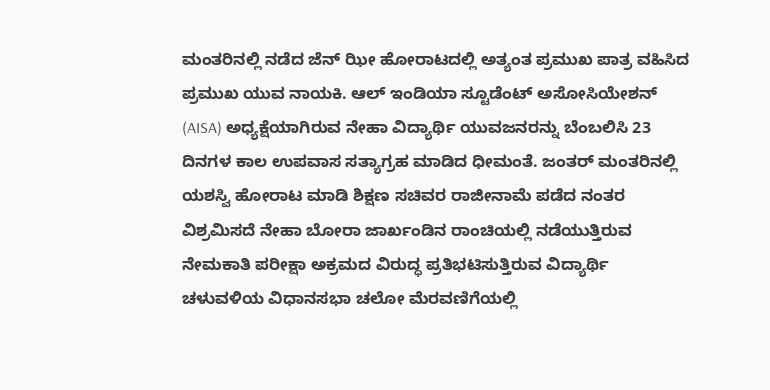ಮಂತರಿನಲ್ಲಿ ನಡೆದ ಜೆನ್ ಝೀ ಹೋರಾಟದಲ್ಲಿ ಅತ್ಯಂತ ಪ್ರಮುಖ ಪಾತ್ರ ವಹಿಸಿದ ಪ್ರಮುಖ ಯುವ ನಾಯಕಿ. ಆಲ್ ಇಂಡಿಯಾ ಸ್ಟೂಡೆಂಟ್ ಅಸೋಸಿಯೇಶನ್ (AISA) ಅಧ್ಯಕ್ಷೆಯಾಗಿರುವ ನೇಹಾ ವಿದ್ಯಾರ್ಥಿ ಯುವಜನರನ್ನು ಬೆಂಬಲಿಸಿ 23 ದಿನಗಳ ಕಾಲ ಉಪವಾಸ ಸತ್ಯಾಗ್ರಹ ಮಾಡಿದ ಧೀಮಂತೆ. ಜಂತರ್ ಮಂತರಿನಲ್ಲಿ ಯಶಸ್ವಿ ಹೋರಾಟ ಮಾಡಿ ಶಿಕ್ಷಣ ಸಚಿವರ ರಾಜೀನಾಮೆ ಪಡೆದ ನಂತರ ವಿಶ್ರಮಿಸದೆ ನೇಹಾ ಬೋರಾ ಜಾರ್ಖಂಡಿನ ರಾಂಚಿಯಲ್ಲಿ ನಡೆಯುತ್ತಿರುವ ನೇಮಕಾತಿ ಪರೀಕ್ಷಾ ಅಕ್ರಮದ ವಿರುದ್ಧ ಪ್ರತಿಭಟಿಸುತ್ತಿರುವ ವಿದ್ಯಾರ್ಥಿ ಚಳುವಳಿಯ ವಿಧಾನಸಭಾ ಚಲೋ ಮೆರವಣಿಗೆಯಲ್ಲಿ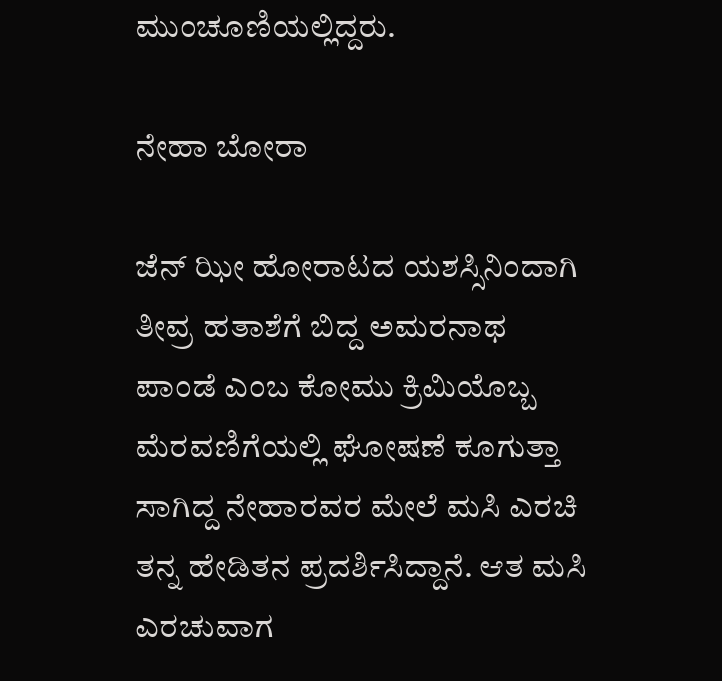ಮುಂಚೂಣಿಯಲ್ಲಿದ್ದರು.

ನೇಹಾ ಬೋರಾ

ಜೆನ್ ಝೀ ಹೋರಾಟದ ಯಶಸ್ಸಿನಿಂದಾಗಿ ತೀವ್ರ ಹತಾಶೆಗೆ ಬಿದ್ದ ಅಮರನಾಥ ಪಾಂಡೆ ಎಂಬ ಕೋಮು ಕ್ರಿಮಿಯೊಬ್ಬ ಮೆರವಣಿಗೆಯಲ್ಲಿ ಘೋಷಣೆ ಕೂಗುತ್ತಾ ಸಾಗಿದ್ದ ನೇಹಾರವರ ಮೇಲೆ ಮಸಿ ಎರಚಿ ತನ್ನ ಹೇಡಿತನ ಪ್ರದರ್ಶಿಸಿದ್ದಾನೆ. ಆತ ಮಸಿ ಎರಚುವಾಗ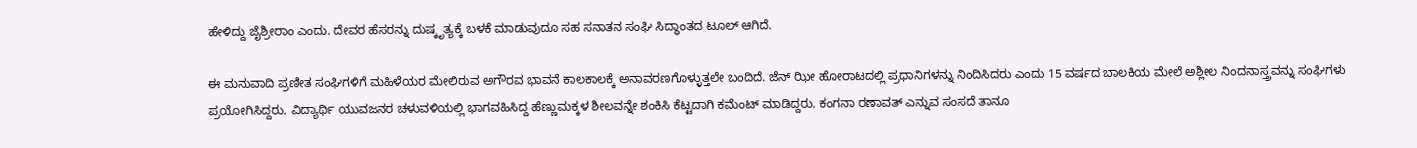ಹೇಳಿದ್ದು ಜೈಶ್ರೀರಾಂ ಎಂದು. ದೇವರ ಹೆಸರನ್ನು ದುಷ್ಕೃತ್ಯಕ್ಕೆ ಬಳಕೆ ಮಾಡುವುದೂ ಸಹ ಸನಾತನ ಸಂಘಿ ಸಿದ್ಧಾಂತದ ಟೂಲ್ ಆಗಿದೆ.

ಈ ಮನುವಾದಿ ಪ್ರಣೀತ ಸಂಘಿಗಳಿಗೆ ಮಹಿಳೆಯರ ಮೇಲಿರುವ ಅಗೌರವ ಭಾವನೆ ಕಾಲಕಾಲಕ್ಕೆ ಅನಾವರಣಗೊಳ್ಳುತ್ತಲೇ ಬಂದಿದೆ. ಜೆನ್ ಝೀ ಹೋರಾಟದಲ್ಲಿ ಪ್ರಧಾನಿಗಳನ್ನು ನಿಂದಿಸಿದರು ಎಂದು 15 ವರ್ಷದ ಬಾಲಕಿಯ ಮೇಲೆ ಅಶ್ಲೀಲ ನಿಂದನಾಸ್ತ್ರವನ್ನು ಸಂಘಿಗಳು ಪ್ರಯೋಗಿಸಿದ್ದರು. ವಿದ್ಯಾರ್ಥಿ ಯುವಜನರ ಚಳುವಳಿಯಲ್ಲಿ ಭಾಗವಹಿಸಿದ್ದ ಹೆಣ್ಣುಮಕ್ಕಳ ಶೀಲವನ್ನೇ ಶಂಕಿಸಿ ಕೆಟ್ಟದಾಗಿ ಕಮೆಂಟ್ ಮಾಡಿದ್ದರು. ಕಂಗನಾ ರಣಾವತ್ ಎನ್ನುವ ಸಂಸದೆ ತಾನೂ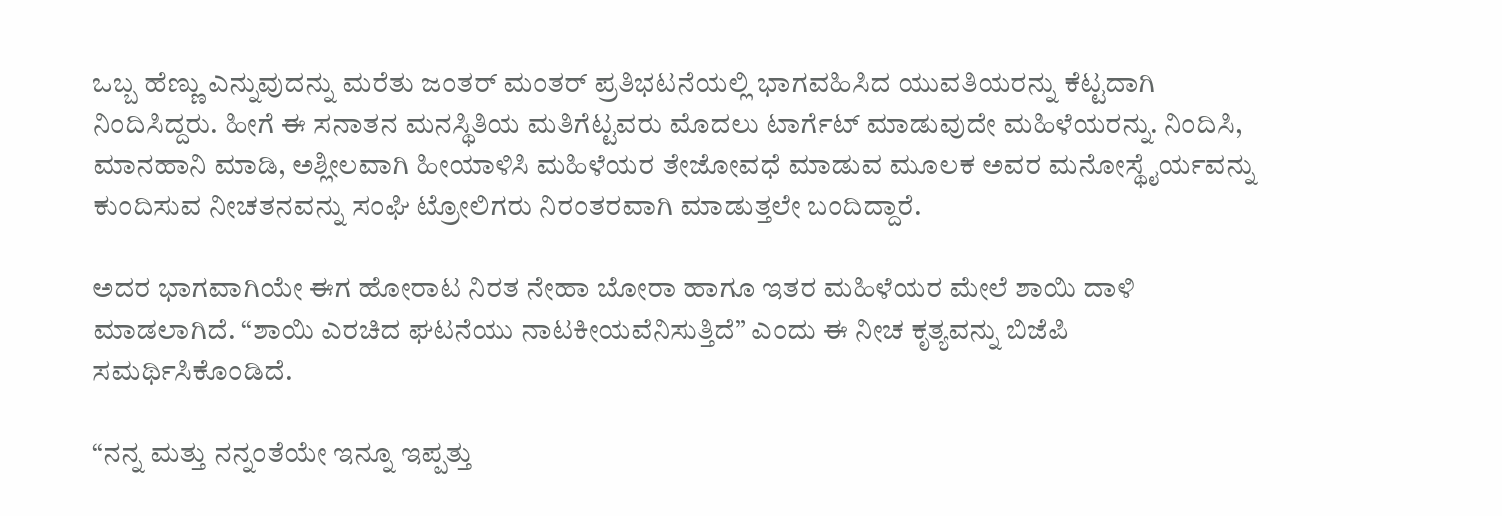ಒಬ್ಬ ಹೆಣ್ಣು ಎನ್ನುವುದನ್ನು ಮರೆತು ಜಂತರ್ ಮಂತರ್ ಪ್ರತಿಭಟನೆಯಲ್ಲಿ ಭಾಗವಹಿಸಿದ ಯುವತಿಯರನ್ನು ಕೆಟ್ಟದಾಗಿ ನಿಂದಿಸಿದ್ದರು. ಹೀಗೆ ಈ ಸನಾತನ ಮನಸ್ಥಿತಿಯ ಮತಿಗೆಟ್ಟವರು ಮೊದಲು ಟಾರ್ಗೆಟ್ ಮಾಡುವುದೇ ಮಹಿಳೆಯರನ್ನು. ನಿಂದಿಸಿ, ಮಾನಹಾನಿ ಮಾಡಿ, ಅಶ್ಲೀಲವಾಗಿ ಹೀಯಾಳಿಸಿ ಮಹಿಳೆಯರ ತೇಜೋವಧೆ ಮಾಡುವ ಮೂಲಕ ಅವರ ಮನೋಸ್ಥೈರ್ಯವನ್ನು ಕುಂದಿಸುವ ನೀಚತನವನ್ನು ಸಂಘಿ ಟ್ರೋಲಿಗರು ನಿರಂತರವಾಗಿ ಮಾಡುತ್ತಲೇ ಬಂದಿದ್ದಾರೆ.

ಅದರ ಭಾಗವಾಗಿಯೇ ಈಗ ಹೋರಾಟ ನಿರತ ನೇಹಾ ಬೋರಾ ಹಾಗೂ ಇತರ ಮಹಿಳೆಯರ ಮೇಲೆ ಶಾಯಿ ದಾಳಿ ಮಾಡಲಾಗಿದೆ. “ಶಾಯಿ ಎರಚಿದ ಘಟನೆಯು ನಾಟಕೀಯವೆನಿಸುತ್ತಿದೆ” ಎಂದು ಈ ನೀಚ ಕೃತ್ಯವನ್ನು ಬಿಜೆಪಿ ಸಮರ್ಥಿಸಿಕೊಂಡಿದೆ.

“ನನ್ನ ಮತ್ತು ನನ್ನಂತೆಯೇ ಇನ್ನೂ ಇಪ್ಪತ್ತು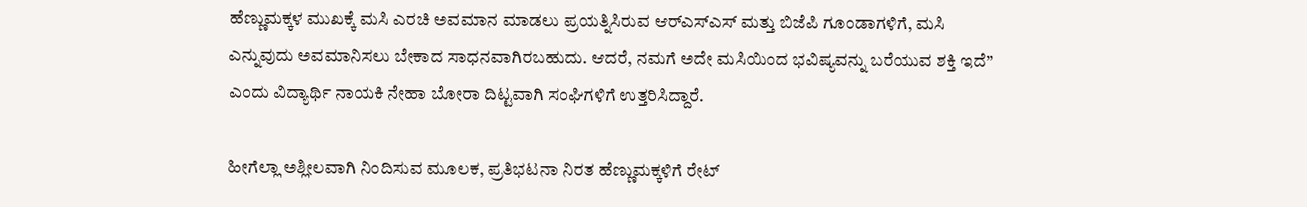ಹೆಣ್ಣುಮಕ್ಕಳ ಮುಖಕ್ಕೆ ಮಸಿ ಎರಚಿ ಅವಮಾನ ಮಾಡಲು ಪ್ರಯತ್ನಿಸಿರುವ ಆರ್‌ಎಸ್‌ಎಸ್‌ ಮತ್ತು ಬಿಜೆಪಿ ಗೂಂಡಾಗಳಿಗೆ, ಮಸಿ ಎನ್ನುವುದು ಅವಮಾನಿಸಲು ಬೇಕಾದ ಸಾಧನವಾಗಿರಬಹುದು. ಆದರೆ, ನಮಗೆ ಅದೇ ಮಸಿಯಿಂದ ಭವಿಷ್ಯವನ್ನು ಬರೆಯುವ ಶಕ್ತಿ ಇದೆ” ಎಂದು ವಿದ್ಯಾರ್ಥಿ ನಾಯಕಿ ನೇಹಾ ಬೋರಾ ದಿಟ್ಟವಾಗಿ ಸಂಘಿಗಳಿಗೆ ಉತ್ತರಿಸಿದ್ದಾರೆ.

ಹೀಗೆಲ್ಲಾ ಅಶ್ಲೀಲವಾಗಿ ನಿಂದಿಸುವ ಮೂಲಕ, ಪ್ರತಿಭಟನಾ ನಿರತ ಹೆಣ್ಣುಮಕ್ಕಳಿಗೆ ರೇಟ್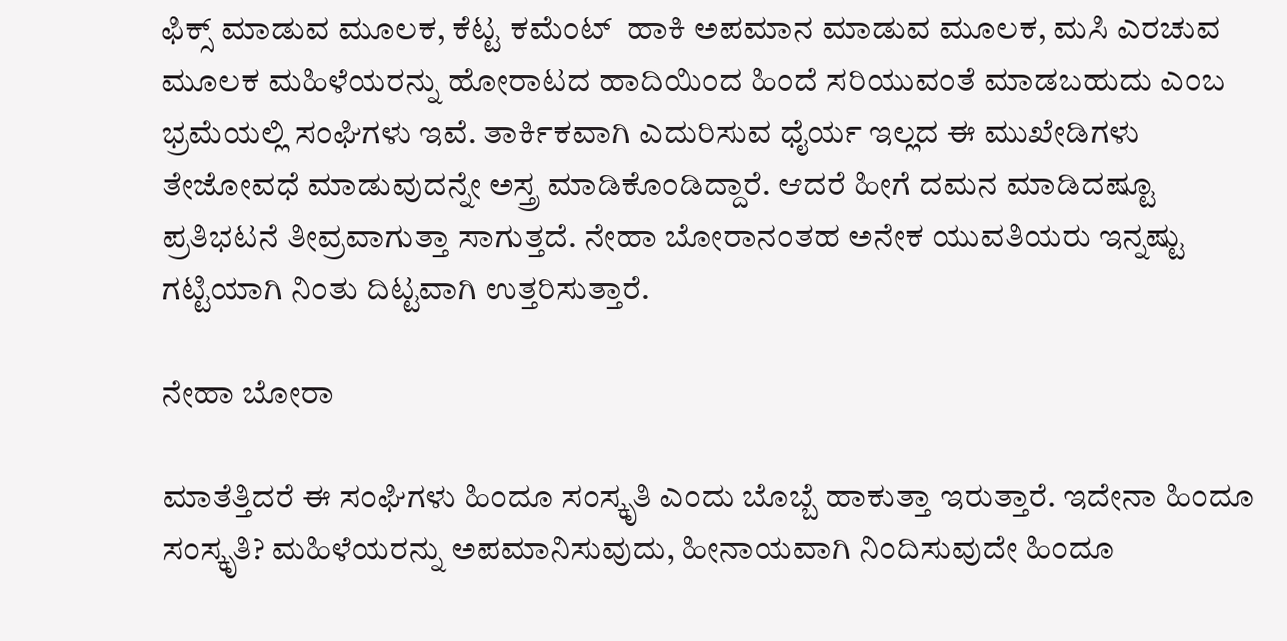ಫಿಕ್ಸ್ ಮಾಡುವ ಮೂಲಕ, ಕೆಟ್ಟ ಕಮೆಂಟ್  ಹಾಕಿ ಅಪಮಾನ ಮಾಡುವ ಮೂಲಕ, ಮಸಿ ಎರಚುವ ಮೂಲಕ ಮಹಿಳೆಯರನ್ನು ಹೋರಾಟದ ಹಾದಿಯಿಂದ ಹಿಂದೆ ಸರಿಯುವಂತೆ ಮಾಡಬಹುದು ಎಂಬ ಭ್ರಮೆಯಲ್ಲಿ ಸಂಘಿಗಳು ಇವೆ. ತಾರ್ಕಿಕವಾಗಿ ಎದುರಿಸುವ ಧೈರ್ಯ ಇಲ್ಲದ ಈ ಮುಖೇಡಿಗಳು ತೇಜೋವಧೆ ಮಾಡುವುದನ್ನೇ ಅಸ್ತ್ರ ಮಾಡಿಕೊಂಡಿದ್ದಾರೆ. ಆದರೆ ಹೀಗೆ ದಮನ ಮಾಡಿದಷ್ಟೂ ಪ್ರತಿಭಟನೆ ತೀವ್ರವಾಗುತ್ತಾ ಸಾಗುತ್ತದೆ. ನೇಹಾ ಬೋರಾನಂತಹ ಅನೇಕ ಯುವತಿಯರು ಇನ್ನಷ್ಟು ಗಟ್ಟಿಯಾಗಿ ನಿಂತು ದಿಟ್ಟವಾಗಿ ಉತ್ತರಿಸುತ್ತಾರೆ.

ನೇಹಾ ಬೋರಾ

ಮಾತೆತ್ತಿದರೆ ಈ ಸಂಘಿಗಳು ಹಿಂದೂ ಸಂಸ್ಕೃತಿ ಎಂದು ಬೊಬ್ಬೆ ಹಾಕುತ್ತಾ ಇರುತ್ತಾರೆ. ಇದೇನಾ ಹಿಂದೂ ಸಂಸ್ಕೃತಿ? ಮಹಿಳೆಯರನ್ನು ಅಪಮಾನಿಸುವುದು, ಹೀನಾಯವಾಗಿ ನಿಂದಿಸುವುದೇ ಹಿಂದೂ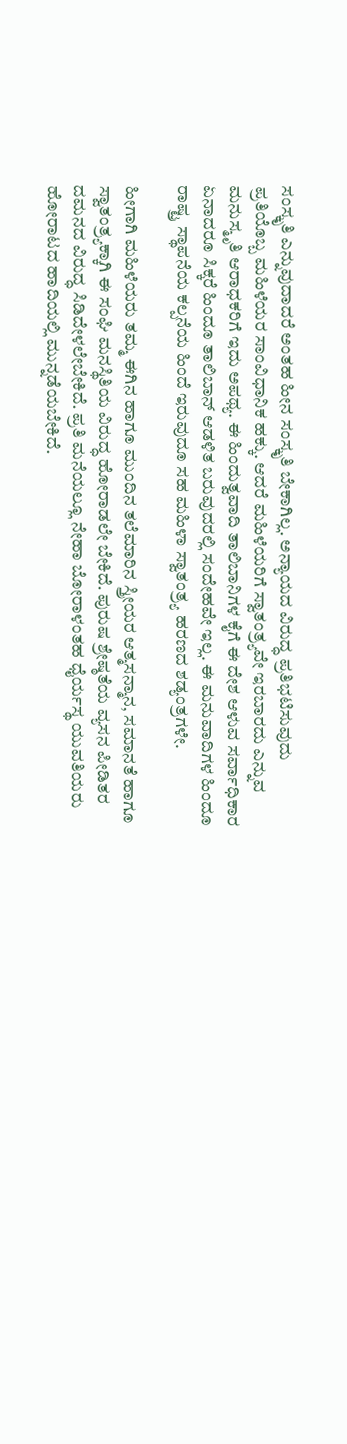ಸಂಸ್ಕೃತಿ ಎನ್ನುವುದಾದರೆ ಅಂತಹ ಹೀನ ಸಂಸ್ಕೃತಿ ಬೇಕಾಗಿಲ್ಲ. ಅನ್ಯಾಯದ ವಿರುದ್ಧ ಪ್ರತಿಭಟಿಸುವುದು ಪ್ರತಿಯೊಬ್ಬ ಮಹಿಳೆಯರ ಸಾಂವಿಧಾನಿಕ ಹಕ್ಕು. ಆದರೆ ಮಹಿಳೆಯರಿಗೆ ಸ್ವಾತಂತ್ರ್ಯವೇ ಇರಬಾರದು ಎನ್ನುವ ಮನುಸ್ಮೃತಿ ಆರಾಧಕರಿಗೆ ಇದು ಅಪಥ್ಯ. ಈ ಹಿಂದುತ್ವವಾದಿ ತಾಲಿಬಾನಿಗಳ ಕೈಗೆ ಈ ದೇಶ ಆಳುವ ಸರ್ವಾಧಿಕಾರ ಏನಾದರೂ ಸಿಕ್ಕರೆ ಹಿಂದೂ ತಾಲಿಬಾನ್ ಆಡಳಿತ ಬರುವುದರಲ್ಲಿ ಸಂದೇಹವೇ ಇಲ್ಲ. ಈ ಮನುವಾದಿಗಳ ಹಿಂದೂ ರಾಷ್ಟ್ರ ಸ್ಥಾಪನೆಯ ಕಲ್ಪನೆಯ ಹಿಂದೆ ಇರುವುದೂ ಸಹ ಮಹಿಳಾ ಸ್ವಾತಂತ್ರ್ಯ ಹರಣದ ಶಡ್ಯಂತ್ರಗಳೇ.

ಹೀಗಾಗಿ ಮಹಿಳೆಯರು ತಮ್ಮ ಈಗಿನ ಹಾಗೂ ಮುಂದಿನ ತಲೆಮಾರಿನ ಸ್ತ್ರೀಯರ ಆತ್ಮಸನ್ಮಾನ, ಸಮಾನತೆ ಹಾಗೂ ಸ್ವಾತಂತ್ರ್ಯಕ್ಕಾಗಿ ಈ ಸಂಘಿ ಮನಸ್ಥಿತಿಯ ವಿರುದ್ಧ ಹೋರಾಡಲೇ ಬೇಕಿದೆ. ಪುರುಷ ಶ್ರೇಷ್ಠತೆಯ ವ್ಯಸನ ಪೀಡಿತರ ದಮನದ ವಿರುದ್ಧ ಸಿಡಿದೇಳಲೇಬೇಕಿದೆ. ಪ್ರತಿ ಮನೆಯಲ್ಲೂ ನೇಹಾ ಬೋರಾಳಂತಹ ಧೈರ್ಯಸ್ಥ ಯುವತಿಯರು ಹೋರಾಟದ ಹಾದಿಯಲ್ಲಿ ಮುನ್ನಡೆಯಬೇಕಿದೆ.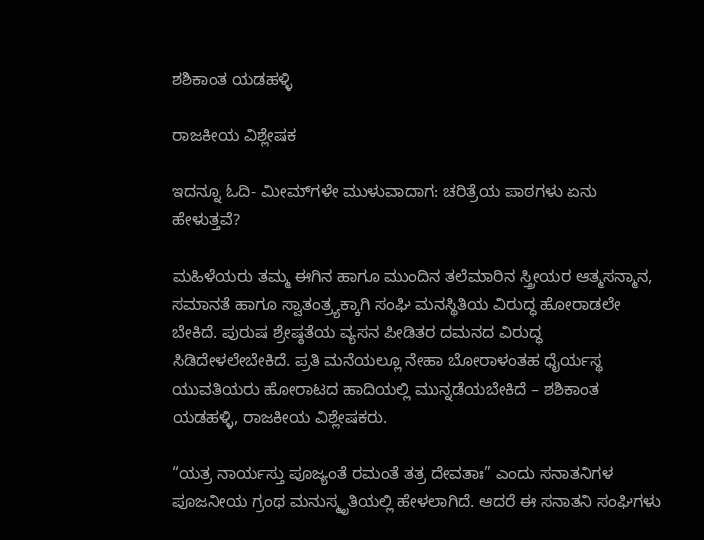ಶಶಿಕಾಂತ ಯಡಹಳ್ಳಿ

ರಾಜಕೀಯ ವಿಶ್ಲೇಷಕ

ಇದನ್ನೂ ಓದಿ- ಮೀಮ್‌ಗಳೇ ಮುಳುವಾದಾಗ: ಚರಿತ್ರೆಯ ಪಾಠಗಳು ಏನು ಹೇಳುತ್ತವೆ?

ಮಹಿಳೆಯರು ತಮ್ಮ ಈಗಿನ ಹಾಗೂ ಮುಂದಿನ ತಲೆಮಾರಿನ ಸ್ತ್ರೀಯರ ಆತ್ಮಸನ್ಮಾನ, ಸಮಾನತೆ ಹಾಗೂ ಸ್ವಾತಂತ್ರ್ಯಕ್ಕಾಗಿ ಸಂಘಿ ಮನಸ್ಥಿತಿಯ ವಿರುದ್ಧ ಹೋರಾಡಲೇ ಬೇಕಿದೆ. ಪುರುಷ ಶ್ರೇಷ್ಠತೆಯ ವ್ಯಸನ ಪೀಡಿತರ ದಮನದ ವಿರುದ್ಧ ಸಿಡಿದೇಳಲೇಬೇಕಿದೆ. ಪ್ರತಿ ಮನೆಯಲ್ಲೂ ನೇಹಾ ಬೋರಾಳಂತಹ ಧೈರ್ಯಸ್ಥ ಯುವತಿಯರು ಹೋರಾಟದ ಹಾದಿಯಲ್ಲಿ ಮುನ್ನಡೆಯಬೇಕಿದೆ – ಶಶಿಕಾಂತ ಯಡಹಳ್ಳಿ, ರಾಜಕೀಯ ವಿಶ್ಲೇಷಕರು.

“ಯತ್ರ ನಾರ್ಯಸ್ತು ಪೂಜ್ಯಂತೆ ರಮಂತೆ ತತ್ರ ದೇವತಾಃ” ಎಂದು ಸನಾತನಿಗಳ ಪೂಜನೀಯ ಗ್ರಂಥ ಮನುಸ್ಮೃತಿಯಲ್ಲಿ ಹೇಳಲಾಗಿದೆ. ಆದರೆ ಈ ಸನಾತನಿ ಸಂಘಿಗಳು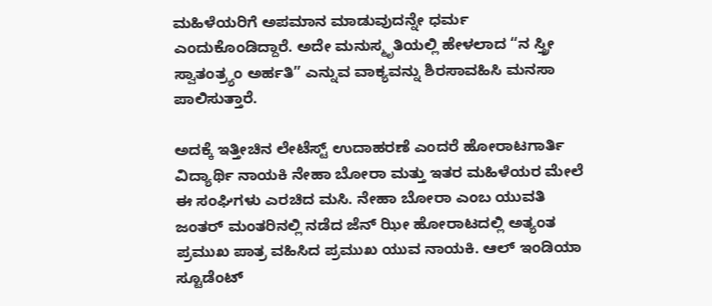ಮಹಿಳೆಯರಿಗೆ ಅಪಮಾನ ಮಾಡುವುದನ್ನೇ ಧರ್ಮ ಎಂದುಕೊಂಡಿದ್ದಾರೆ. ಅದೇ ಮನುಸ್ಮೃತಿಯಲ್ಲಿ ಹೇಳಲಾದ “ನ ಸ್ತ್ರೀ ಸ್ವಾತಂತ್ರ್ಯಂ ಅರ್ಹತಿ” ಎನ್ನುವ ವಾಕ್ಯವನ್ನು ಶಿರಸಾವಹಿಸಿ ಮನಸಾ ಪಾಲಿಸುತ್ತಾರೆ.

ಅದಕ್ಕೆ ಇತ್ತೀಚಿನ ಲೇಟೆಸ್ಟ್ ಉದಾಹರಣೆ ಎಂದರೆ ಹೋರಾಟಗಾರ್ತಿ ವಿದ್ಯಾರ್ಥಿ ನಾಯಕಿ ನೇಹಾ ಬೋರಾ ಮತ್ತು ಇತರ ಮಹಿಳೆಯರ ಮೇಲೆ ಈ ಸಂಘಿಗಳು ಎರಚಿದ ಮಸಿ. ನೇಹಾ ಬೋರಾ ಎಂಬ ಯುವತಿ ಜಂತರ್ ಮಂತರಿನಲ್ಲಿ ನಡೆದ ಜೆನ್ ಝೀ ಹೋರಾಟದಲ್ಲಿ ಅತ್ಯಂತ ಪ್ರಮುಖ ಪಾತ್ರ ವಹಿಸಿದ ಪ್ರಮುಖ ಯುವ ನಾಯಕಿ. ಆಲ್ ಇಂಡಿಯಾ ಸ್ಟೂಡೆಂಟ್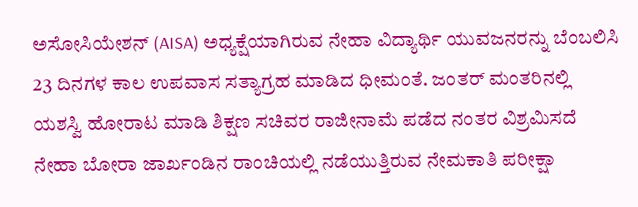ಅಸೋಸಿಯೇಶನ್ (AISA) ಅಧ್ಯಕ್ಷೆಯಾಗಿರುವ ನೇಹಾ ವಿದ್ಯಾರ್ಥಿ ಯುವಜನರನ್ನು ಬೆಂಬಲಿಸಿ 23 ದಿನಗಳ ಕಾಲ ಉಪವಾಸ ಸತ್ಯಾಗ್ರಹ ಮಾಡಿದ ಧೀಮಂತೆ. ಜಂತರ್ ಮಂತರಿನಲ್ಲಿ ಯಶಸ್ವಿ ಹೋರಾಟ ಮಾಡಿ ಶಿಕ್ಷಣ ಸಚಿವರ ರಾಜೀನಾಮೆ ಪಡೆದ ನಂತರ ವಿಶ್ರಮಿಸದೆ ನೇಹಾ ಬೋರಾ ಜಾರ್ಖಂಡಿನ ರಾಂಚಿಯಲ್ಲಿ ನಡೆಯುತ್ತಿರುವ ನೇಮಕಾತಿ ಪರೀಕ್ಷಾ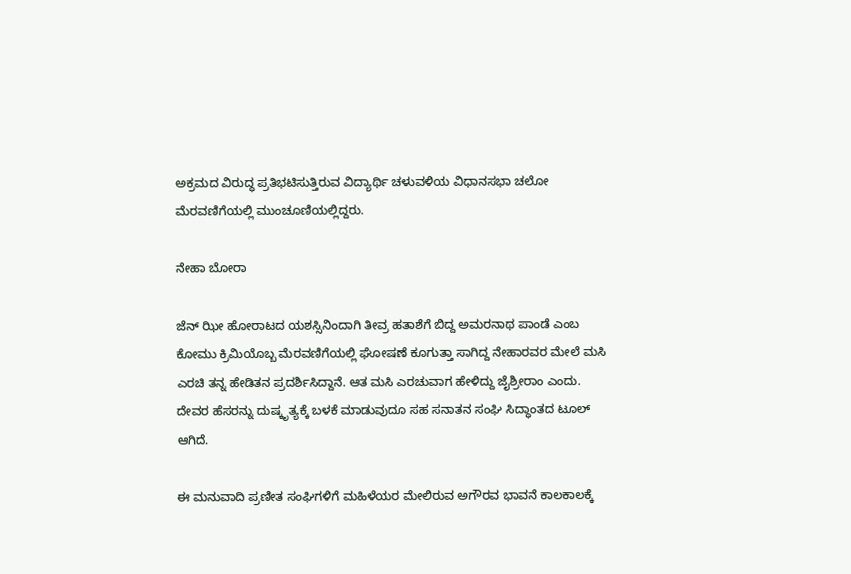ಅಕ್ರಮದ ವಿರುದ್ಧ ಪ್ರತಿಭಟಿಸುತ್ತಿರುವ ವಿದ್ಯಾರ್ಥಿ ಚಳುವಳಿಯ ವಿಧಾನಸಭಾ ಚಲೋ ಮೆರವಣಿಗೆಯಲ್ಲಿ ಮುಂಚೂಣಿಯಲ್ಲಿದ್ದರು.

ನೇಹಾ ಬೋರಾ

ಜೆನ್ ಝೀ ಹೋರಾಟದ ಯಶಸ್ಸಿನಿಂದಾಗಿ ತೀವ್ರ ಹತಾಶೆಗೆ ಬಿದ್ದ ಅಮರನಾಥ ಪಾಂಡೆ ಎಂಬ ಕೋಮು ಕ್ರಿಮಿಯೊಬ್ಬ ಮೆರವಣಿಗೆಯಲ್ಲಿ ಘೋಷಣೆ ಕೂಗುತ್ತಾ ಸಾಗಿದ್ದ ನೇಹಾರವರ ಮೇಲೆ ಮಸಿ ಎರಚಿ ತನ್ನ ಹೇಡಿತನ ಪ್ರದರ್ಶಿಸಿದ್ದಾನೆ. ಆತ ಮಸಿ ಎರಚುವಾಗ ಹೇಳಿದ್ದು ಜೈಶ್ರೀರಾಂ ಎಂದು. ದೇವರ ಹೆಸರನ್ನು ದುಷ್ಕೃತ್ಯಕ್ಕೆ ಬಳಕೆ ಮಾಡುವುದೂ ಸಹ ಸನಾತನ ಸಂಘಿ ಸಿದ್ಧಾಂತದ ಟೂಲ್ ಆಗಿದೆ.

ಈ ಮನುವಾದಿ ಪ್ರಣೀತ ಸಂಘಿಗಳಿಗೆ ಮಹಿಳೆಯರ ಮೇಲಿರುವ ಅಗೌರವ ಭಾವನೆ ಕಾಲಕಾಲಕ್ಕೆ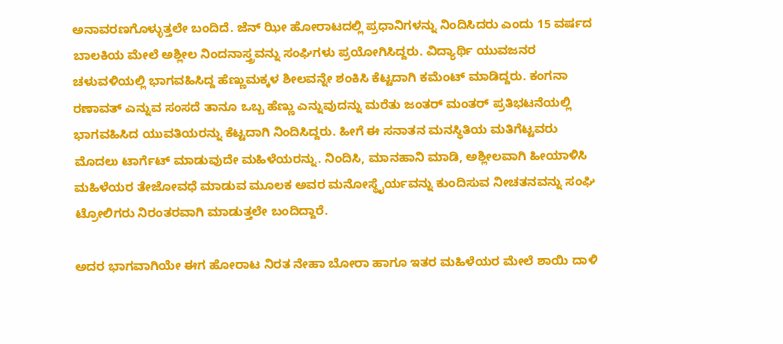ಅನಾವರಣಗೊಳ್ಳುತ್ತಲೇ ಬಂದಿದೆ. ಜೆನ್ ಝೀ ಹೋರಾಟದಲ್ಲಿ ಪ್ರಧಾನಿಗಳನ್ನು ನಿಂದಿಸಿದರು ಎಂದು 15 ವರ್ಷದ ಬಾಲಕಿಯ ಮೇಲೆ ಅಶ್ಲೀಲ ನಿಂದನಾಸ್ತ್ರವನ್ನು ಸಂಘಿಗಳು ಪ್ರಯೋಗಿಸಿದ್ದರು. ವಿದ್ಯಾರ್ಥಿ ಯುವಜನರ ಚಳುವಳಿಯಲ್ಲಿ ಭಾಗವಹಿಸಿದ್ದ ಹೆಣ್ಣುಮಕ್ಕಳ ಶೀಲವನ್ನೇ ಶಂಕಿಸಿ ಕೆಟ್ಟದಾಗಿ ಕಮೆಂಟ್ ಮಾಡಿದ್ದರು. ಕಂಗನಾ ರಣಾವತ್ ಎನ್ನುವ ಸಂಸದೆ ತಾನೂ ಒಬ್ಬ ಹೆಣ್ಣು ಎನ್ನುವುದನ್ನು ಮರೆತು ಜಂತರ್ ಮಂತರ್ ಪ್ರತಿಭಟನೆಯಲ್ಲಿ ಭಾಗವಹಿಸಿದ ಯುವತಿಯರನ್ನು ಕೆಟ್ಟದಾಗಿ ನಿಂದಿಸಿದ್ದರು. ಹೀಗೆ ಈ ಸನಾತನ ಮನಸ್ಥಿತಿಯ ಮತಿಗೆಟ್ಟವರು ಮೊದಲು ಟಾರ್ಗೆಟ್ ಮಾಡುವುದೇ ಮಹಿಳೆಯರನ್ನು. ನಿಂದಿಸಿ, ಮಾನಹಾನಿ ಮಾಡಿ, ಅಶ್ಲೀಲವಾಗಿ ಹೀಯಾಳಿಸಿ ಮಹಿಳೆಯರ ತೇಜೋವಧೆ ಮಾಡುವ ಮೂಲಕ ಅವರ ಮನೋಸ್ಥೈರ್ಯವನ್ನು ಕುಂದಿಸುವ ನೀಚತನವನ್ನು ಸಂಘಿ ಟ್ರೋಲಿಗರು ನಿರಂತರವಾಗಿ ಮಾಡುತ್ತಲೇ ಬಂದಿದ್ದಾರೆ.

ಅದರ ಭಾಗವಾಗಿಯೇ ಈಗ ಹೋರಾಟ ನಿರತ ನೇಹಾ ಬೋರಾ ಹಾಗೂ ಇತರ ಮಹಿಳೆಯರ ಮೇಲೆ ಶಾಯಿ ದಾಳಿ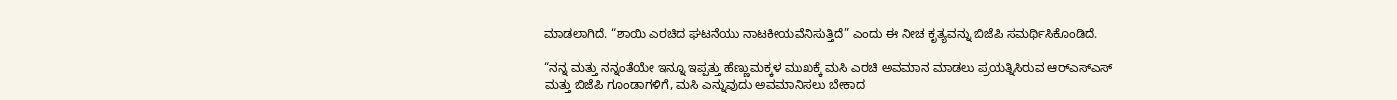ಮಾಡಲಾಗಿದೆ. “ಶಾಯಿ ಎರಚಿದ ಘಟನೆಯು ನಾಟಕೀಯವೆನಿಸುತ್ತಿದೆ” ಎಂದು ಈ ನೀಚ ಕೃತ್ಯವನ್ನು ಬಿಜೆಪಿ ಸಮರ್ಥಿಸಿಕೊಂಡಿದೆ.

“ನನ್ನ ಮತ್ತು ನನ್ನಂತೆಯೇ ಇನ್ನೂ ಇಪ್ಪತ್ತು ಹೆಣ್ಣುಮಕ್ಕಳ ಮುಖಕ್ಕೆ ಮಸಿ ಎರಚಿ ಅವಮಾನ ಮಾಡಲು ಪ್ರಯತ್ನಿಸಿರುವ ಆರ್‌ಎಸ್‌ಎಸ್‌ ಮತ್ತು ಬಿಜೆಪಿ ಗೂಂಡಾಗಳಿಗೆ, ಮಸಿ ಎನ್ನುವುದು ಅವಮಾನಿಸಲು ಬೇಕಾದ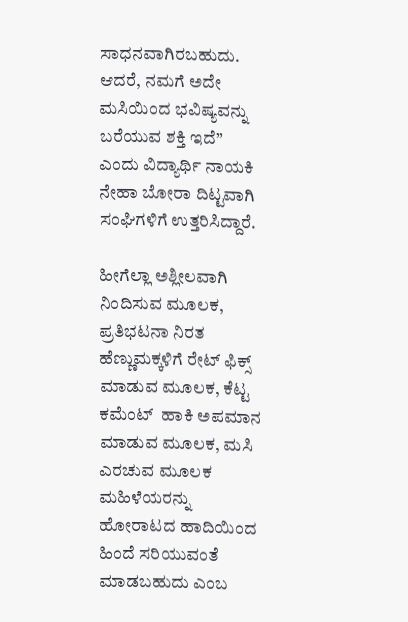ಸಾಧನವಾಗಿರಬಹುದು. ಆದರೆ, ನಮಗೆ ಅದೇ ಮಸಿಯಿಂದ ಭವಿಷ್ಯವನ್ನು ಬರೆಯುವ ಶಕ್ತಿ ಇದೆ” ಎಂದು ವಿದ್ಯಾರ್ಥಿ ನಾಯಕಿ ನೇಹಾ ಬೋರಾ ದಿಟ್ಟವಾಗಿ ಸಂಘಿಗಳಿಗೆ ಉತ್ತರಿಸಿದ್ದಾರೆ.

ಹೀಗೆಲ್ಲಾ ಅಶ್ಲೀಲವಾಗಿ ನಿಂದಿಸುವ ಮೂಲಕ, ಪ್ರತಿಭಟನಾ ನಿರತ ಹೆಣ್ಣುಮಕ್ಕಳಿಗೆ ರೇಟ್ ಫಿಕ್ಸ್ ಮಾಡುವ ಮೂಲಕ, ಕೆಟ್ಟ ಕಮೆಂಟ್  ಹಾಕಿ ಅಪಮಾನ ಮಾಡುವ ಮೂಲಕ, ಮಸಿ ಎರಚುವ ಮೂಲಕ ಮಹಿಳೆಯರನ್ನು ಹೋರಾಟದ ಹಾದಿಯಿಂದ ಹಿಂದೆ ಸರಿಯುವಂತೆ ಮಾಡಬಹುದು ಎಂಬ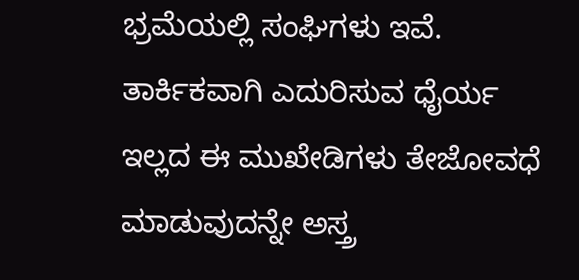ಭ್ರಮೆಯಲ್ಲಿ ಸಂಘಿಗಳು ಇವೆ. ತಾರ್ಕಿಕವಾಗಿ ಎದುರಿಸುವ ಧೈರ್ಯ ಇಲ್ಲದ ಈ ಮುಖೇಡಿಗಳು ತೇಜೋವಧೆ ಮಾಡುವುದನ್ನೇ ಅಸ್ತ್ರ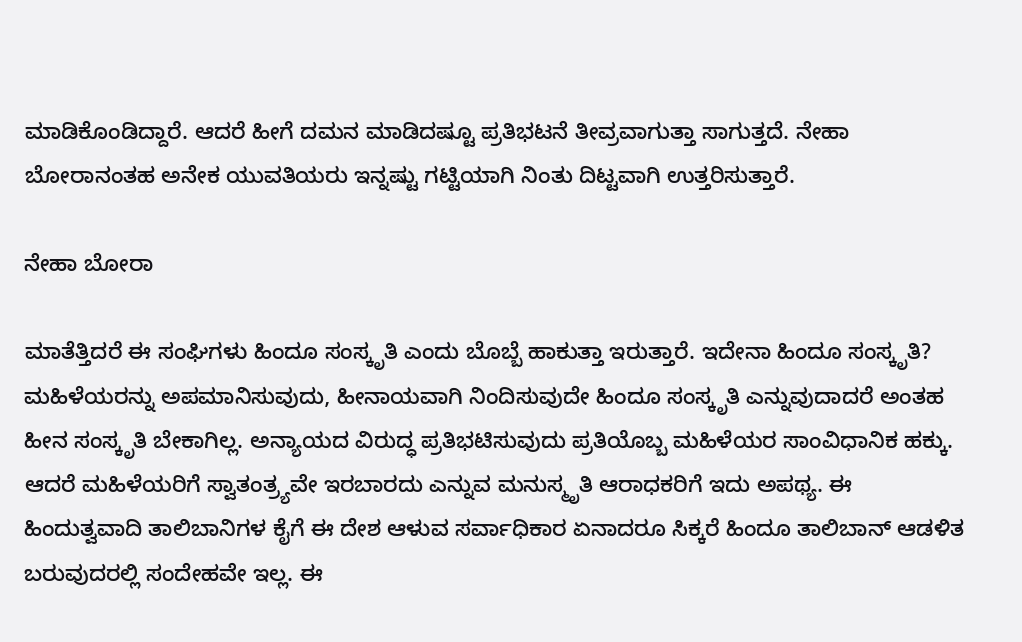ಮಾಡಿಕೊಂಡಿದ್ದಾರೆ. ಆದರೆ ಹೀಗೆ ದಮನ ಮಾಡಿದಷ್ಟೂ ಪ್ರತಿಭಟನೆ ತೀವ್ರವಾಗುತ್ತಾ ಸಾಗುತ್ತದೆ. ನೇಹಾ ಬೋರಾನಂತಹ ಅನೇಕ ಯುವತಿಯರು ಇನ್ನಷ್ಟು ಗಟ್ಟಿಯಾಗಿ ನಿಂತು ದಿಟ್ಟವಾಗಿ ಉತ್ತರಿಸುತ್ತಾರೆ.

ನೇಹಾ ಬೋರಾ

ಮಾತೆತ್ತಿದರೆ ಈ ಸಂಘಿಗಳು ಹಿಂದೂ ಸಂಸ್ಕೃತಿ ಎಂದು ಬೊಬ್ಬೆ ಹಾಕುತ್ತಾ ಇರುತ್ತಾರೆ. ಇದೇನಾ ಹಿಂದೂ ಸಂಸ್ಕೃತಿ? ಮಹಿಳೆಯರನ್ನು ಅಪಮಾನಿಸುವುದು, ಹೀನಾಯವಾಗಿ ನಿಂದಿಸುವುದೇ ಹಿಂದೂ ಸಂಸ್ಕೃತಿ ಎನ್ನುವುದಾದರೆ ಅಂತಹ ಹೀನ ಸಂಸ್ಕೃತಿ ಬೇಕಾಗಿಲ್ಲ. ಅನ್ಯಾಯದ ವಿರುದ್ಧ ಪ್ರತಿಭಟಿಸುವುದು ಪ್ರತಿಯೊಬ್ಬ ಮಹಿಳೆಯರ ಸಾಂವಿಧಾನಿಕ ಹಕ್ಕು. ಆದರೆ ಮಹಿಳೆಯರಿಗೆ ಸ್ವಾತಂತ್ರ್ಯವೇ ಇರಬಾರದು ಎನ್ನುವ ಮನುಸ್ಮೃತಿ ಆರಾಧಕರಿಗೆ ಇದು ಅಪಥ್ಯ. ಈ ಹಿಂದುತ್ವವಾದಿ ತಾಲಿಬಾನಿಗಳ ಕೈಗೆ ಈ ದೇಶ ಆಳುವ ಸರ್ವಾಧಿಕಾರ ಏನಾದರೂ ಸಿಕ್ಕರೆ ಹಿಂದೂ ತಾಲಿಬಾನ್ ಆಡಳಿತ ಬರುವುದರಲ್ಲಿ ಸಂದೇಹವೇ ಇಲ್ಲ. ಈ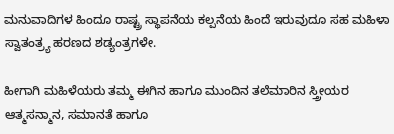ಮನುವಾದಿಗಳ ಹಿಂದೂ ರಾಷ್ಟ್ರ ಸ್ಥಾಪನೆಯ ಕಲ್ಪನೆಯ ಹಿಂದೆ ಇರುವುದೂ ಸಹ ಮಹಿಳಾ ಸ್ವಾತಂತ್ರ್ಯ ಹರಣದ ಶಡ್ಯಂತ್ರಗಳೇ.

ಹೀಗಾಗಿ ಮಹಿಳೆಯರು ತಮ್ಮ ಈಗಿನ ಹಾಗೂ ಮುಂದಿನ ತಲೆಮಾರಿನ ಸ್ತ್ರೀಯರ ಆತ್ಮಸನ್ಮಾನ, ಸಮಾನತೆ ಹಾಗೂ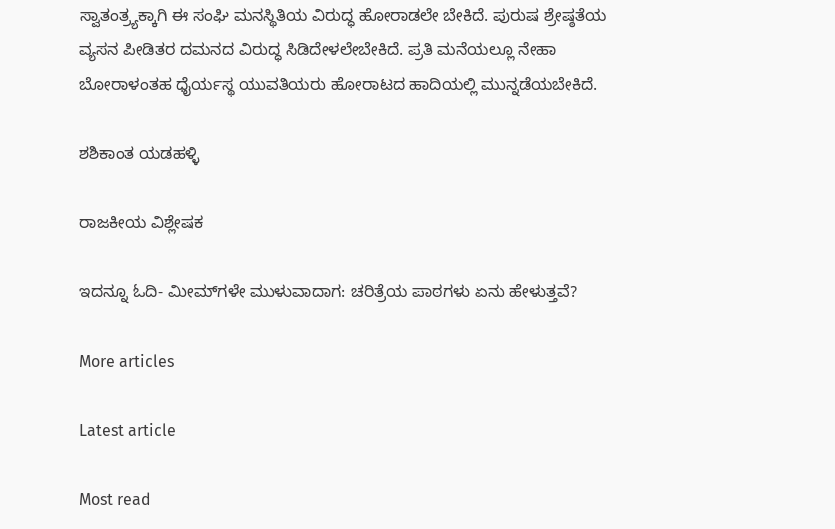ಸ್ವಾತಂತ್ರ್ಯಕ್ಕಾಗಿ ಈ ಸಂಘಿ ಮನಸ್ಥಿತಿಯ ವಿರುದ್ಧ ಹೋರಾಡಲೇ ಬೇಕಿದೆ. ಪುರುಷ ಶ್ರೇಷ್ಠತೆಯ ವ್ಯಸನ ಪೀಡಿತರ ದಮನದ ವಿರುದ್ಧ ಸಿಡಿದೇಳಲೇಬೇಕಿದೆ. ಪ್ರತಿ ಮನೆಯಲ್ಲೂ ನೇಹಾ ಬೋರಾಳಂತಹ ಧೈರ್ಯಸ್ಥ ಯುವತಿಯರು ಹೋರಾಟದ ಹಾದಿಯಲ್ಲಿ ಮುನ್ನಡೆಯಬೇಕಿದೆ.

ಶಶಿಕಾಂತ ಯಡಹಳ್ಳಿ

ರಾಜಕೀಯ ವಿಶ್ಲೇಷಕ

ಇದನ್ನೂ ಓದಿ- ಮೀಮ್‌ಗಳೇ ಮುಳುವಾದಾಗ: ಚರಿತ್ರೆಯ ಪಾಠಗಳು ಏನು ಹೇಳುತ್ತವೆ?

More articles

Latest article

Most read